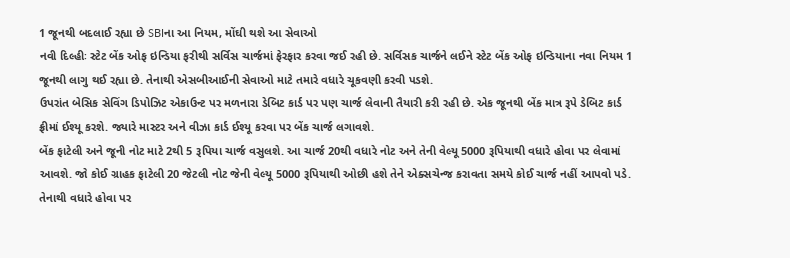1 જૂનથી બદલાઈ રહ્યા છે SBIના આ નિયમ, મોંઘી થશે આ સેવાઓ
નવી દિલ્હીઃ સ્ટેટ બેંક ઓફ ઇન્ડિયા ફરીથી સર્વિસ ચાર્જમાં ફેરફાર કરવા જઈ રહી છે. સર્વિસક ચાર્જને લઈને સ્ટેટ બેંક ઓફ ઇન્ડિયાના નવા નિયમ 1 જૂનથી લાગુ થઈ રહ્યા છે. તેનાથી એસબીઆઈની સેવાઓ માટે તમારે વધારે ચૂકવણી કરવી પડશે.
ઉપરાંત બેસિક સેવિંગ ડિપોઝિટ એકાઉન્ટ પર મળનારા ડેબિટ કાર્ડ પર પણ ચાર્જ લેવાની તૈયારી કરી રહી છે. એક જૂનથી બેંક માત્ર રૂપે ડેબિટ કાર્ડ ફ્રીમાં ઈશ્યૂ કરશે. જ્યારે માસ્ટર અને વીઝા કાર્ડ ઈશ્યૂ કરવા પર બેંક ચાર્જ લગાવશે.
બેંક ફાટેલી અને જૂની નોટ માટે 2થી 5 રૂપિયા ચાર્જ વસુલશે. આ ચાર્જ 20થી વધારે નોટ અને તેની વેલ્યૂ 5000 રૂપિયાથી વધારે હોવા પર લેવામાં આવશે. જો કોઈ ગ્રાહક ફાટેલી 20 જેટલી નોટ જેની વેલ્યૂ 5000 રૂપિયાથી ઓછી હશે તેને એક્સચેન્જ કરાવતા સમયે કોઈ ચાર્જ નહીં આપવો પડે. તેનાથી વધારે હોવા પર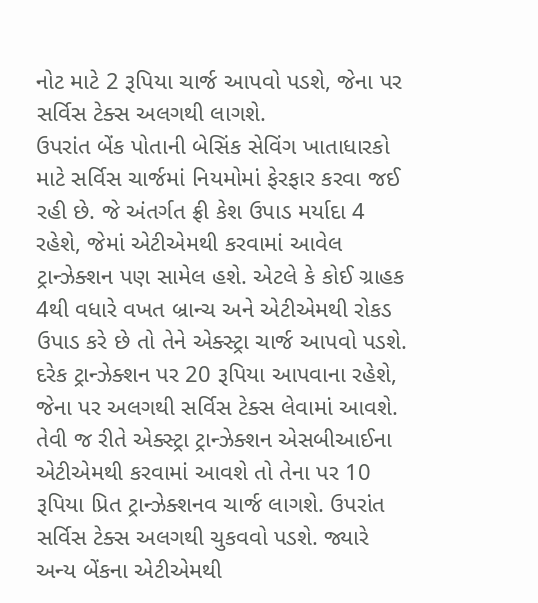નોટ માટે 2 રૂપિયા ચાર્જ આપવો પડશે, જેના પર સર્વિસ ટેક્સ અલગથી લાગશે.
ઉપરાંત બેંક પોતાની બેસિંક સેવિંગ ખાતાધારકો માટે સર્વિસ ચાર્જમાં નિયમોમાં ફેરફાર કરવા જઈ રહી છે. જે અંતર્ગત ફ્રી કેશ ઉપાડ મર્યાદા 4 રહેશે, જેમાં એટીએમથી કરવામાં આવેલ ટ્રાન્ઝેક્શન પણ સામેલ હશે. એટલે કે કોઈ ગ્રાહક 4થી વધારે વખત બ્રાન્ચ અને એટીએમથી રોકડ ઉપાડ કરે છે તો તેને એક્સ્ટ્રા ચાર્જ આપવો પડશે. દરેક ટ્રાન્ઝેક્શન પર 20 રૂપિયા આપવાના રહેશે, જેના પર અલગથી સર્વિસ ટેક્સ લેવામાં આવશે.
તેવી જ રીતે એક્સ્ટ્રા ટ્રાન્ઝેક્શન એસબીઆઈના એટીએમથી કરવામાં આવશે તો તેના પર 10 રૂપિયા પ્રિત ટ્રાન્ઝેક્શનવ ચાર્જ લાગશે. ઉપરાંત સર્વિસ ટેક્સ અલગથી ચુકવવો પડશે. જ્યારે અન્ય બેંકના એટીએમથી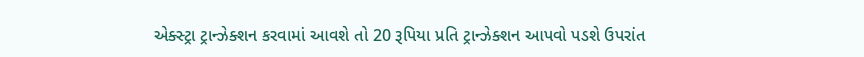એક્સ્ટ્રા ટ્રાન્ઝેક્શન કરવામાં આવશે તો 20 રૂપિયા પ્રતિ ટ્રાન્ઝેક્શન આપવો પડશે ઉપરાંત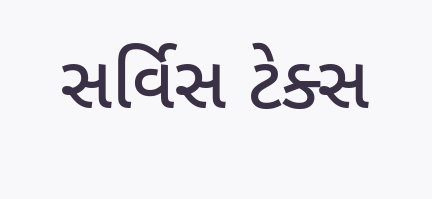સર્વિસ ટેક્સ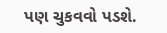પણ ચુકવવો પડશે.